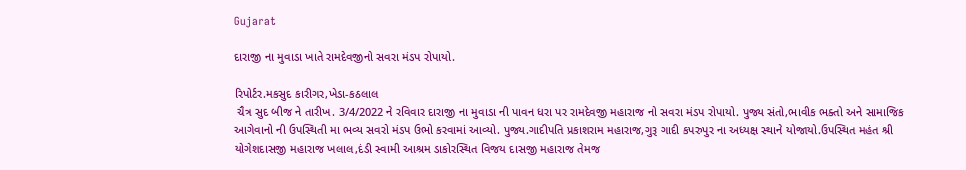Gujarat

દારાજી ના મુવાડા ખાતે રામદેવજીનો સવરા મંડપ રોપાયો.

રિપોર્ટર.મકસુદ કારીગર,ખેડા-કઠલાલ
 ચૈત્ર સુદ બીજ ને તારીખ. 3/4/2022 ને રવિવાર દારાજી ના મુવાડા ની પાવન ધરા પર રામદેવજી મહારાજ નો સવરા મંડપ રોપાયો. પુજ્ય સંતો,ભાવીક ભક્તો અને સામાજિક આગેવાનો ની ઉપસ્થિતી મા ભવ્ય સવરો મંડપ ઉભો કરવામાં આવ્યો. પુજ્ય.ગાદીપતિ પ્રકાશરામ મહારાજ,ગુરૂ ગાદી કપરુપુર ના અધ્યક્ષ સ્થાને યોજાયો.ઉપસ્થિત મહંત શ્રી યોગેશદાસજી મહારાજ ખલાલ,દંડી સ્વામી આશ્રમ ડાકોરસ્થિત વિજય દાસજી મહારાજ તેમજ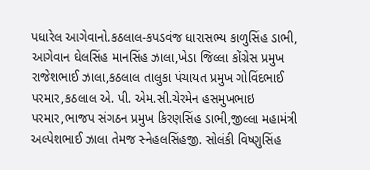પધારેલ આગેવાનો.કઠલાલ-કપડવંજ ધારાસભ્ય કાળુસિંહ ડાભી, આગેવાન ઘેલસિંહ માનસિંહ ઝાલા,ખેડા જિલ્લા કોંગ્રેસ પ્રમુખ રાજેશભાઈ ઝાલા,કઠલાલ તાલુકા પંચાયત પ્રમુખ ગોવિંદભાઈ પરમાર,કઠલાલ એ. પી. એમ.સી.ચેરમેન હસમુખભાઇ પરમાર,ભાજપ સંગઠન પ્રમુખ કિરણસિંહ ડાભી,જીલ્લા મહામંત્રી અલ્પેશભાઈ ઝાલા તેમજ સ્નેહલસિંહજી. સોલંકી વિષ્ણુસિંહ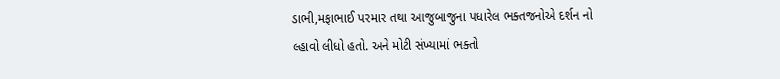ડાભી,મફાભાઈ પરમાર તથા આજુબાજુના પધારેલ ભક્તજનોએ દર્શન નો લ્હાવો લીધો હતો. અને મોટી સંખ્યામાં ભક્તો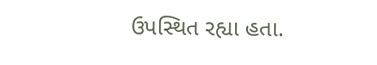ઉપસ્થિત રહ્યા હતા.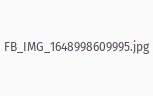FB_IMG_1648998609995.jpg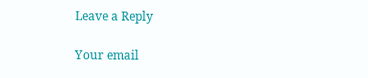Leave a Reply

Your email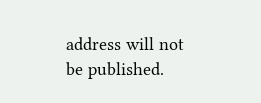address will not be published.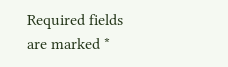Required fields are marked *